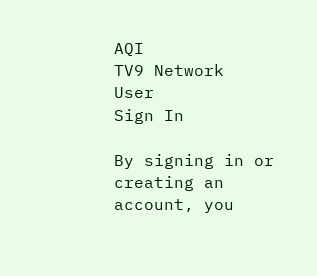AQI
TV9 Network
User
Sign In

By signing in or creating an account, you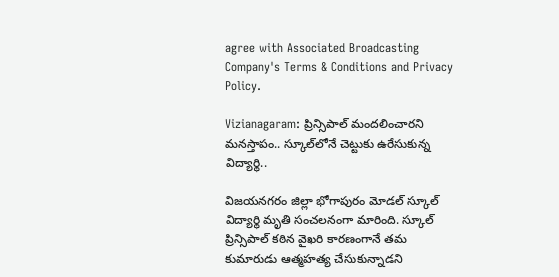agree with Associated Broadcasting Company's Terms & Conditions and Privacy Policy.

Vizianagaram: ప్రిన్సిపాల్ మందలించారని మనస్తాపం.. స్కూల్‌లోనే చెట్టుకు ఉరేసుకున్న విద్యార్థి..

విజయనగరం జిల్లా భోగాపురం మోడల్‌ స్కూల్‌ విద్యార్థి మృతి సంచలనంగా మారింది. స్కూల్‌ ప్రిన్సిపాల్ కఠిన వైఖరి కారణంగానే తమ కుమారుడు ఆత్మహత్య చేసుకున్నాడని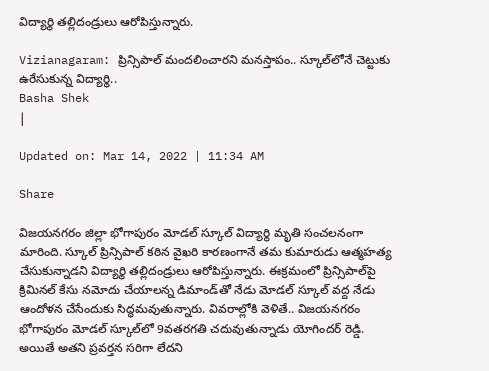విద్యార్థి తల్లిదండ్రులు ఆరోపిస్తున్నారు.

Vizianagaram: ప్రిన్సిపాల్ మందలించారని మనస్తాపం.. స్కూల్‌లోనే చెట్టుకు ఉరేసుకున్న విద్యార్థి..
Basha Shek
|

Updated on: Mar 14, 2022 | 11:34 AM

Share

విజయనగరం జిల్లా భోగాపురం మోడల్‌ స్కూల్‌ విద్యార్థి మృతి సంచలనంగా మారింది. స్కూల్‌ ప్రిన్సిపాల్ కఠిన వైఖరి కారణంగానే తమ కుమారుడు ఆత్మహత్య చేసుకున్నాడని విద్యార్థి తల్లిదండ్రులు ఆరోపిస్తున్నారు. ఈక్రమంలో ప్రిన్సిపాల్‌పై క్రిమినల్ కేసు నమోదు చేయాలన్న డిమాండ్‌తో నేడు మోడల్‌ స్కూల్‌ వద్ద నేడు ఆందోళన చేసేందుకు సిద్ధమవుతున్నారు. వివరాల్లోకి వెళితే.. విజయనగరం భోగాపురం మోడల్‌ స్కూల్‌లో 9వతరగతి చదువుతున్నాడు యోగిందర్ రెడ్డి. అయితే అతని ప్రవర్తన సరిగా లేదని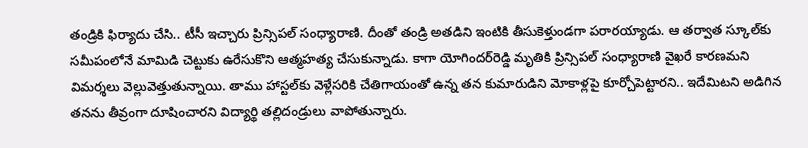తండ్రికి ఫిర్యాదు చేసి.. టీసీ ఇచ్చారు ప్రిన్సిపల్‌ సంధ్యారాణి. దీంతో తండ్రి అతడిని ఇంటికి తీసుకెళ్తుండగా పరారయ్యాడు. ఆ తర్వాత స్కూల్‌కు సమీపంలోనే మామిడి చెట్టుకు ఉరేసుకొని ఆత్మహత్య చేసుకున్నాడు. కాగా యోగిందర్‌రెడ్డి మృతికి ప్రిన్సిపల్‌ సంధ్యారాణి వైఖరే కారణమని విమర్శలు వెల్లువెత్తుతున్నాయి. తాము హాస్టల్‌కు వెళ్లేసరికి చేతిగాయంతో ఉన్న తన కుమారుడిని మోకాళ్లపై కూర్చోపెట్టారని.. ఇదేమిటని అడిగిన తనను తీవ్రంగా దూషించారని విద్యార్థి తల్లిదండ్రులు వాపోతున్నారు.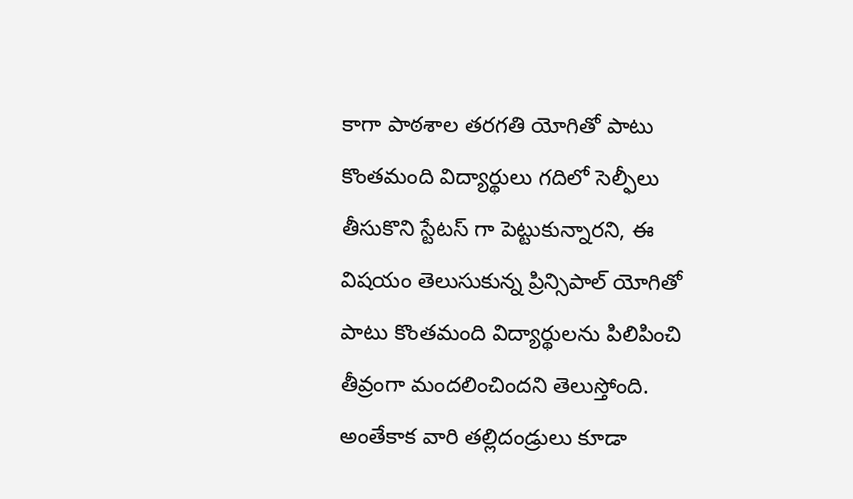కాగా పాఠశాల తరగతి యోగితో పాటు కొంతమంది విద్యార్థులు గదిలో సెల్ఫీలు తీసుకొని స్టేటస్ గా పెట్టుకున్నారని, ఈ విషయం తెలుసుకున్న ప్రిన్సిపాల్ యోగితో పాటు కొంతమంది విద్యార్థులను పిలిపించి తీవ్రంగా మందలించిందని తెలుస్తోంది. అంతేకాక వారి తల్లిదండ్రులు కూడా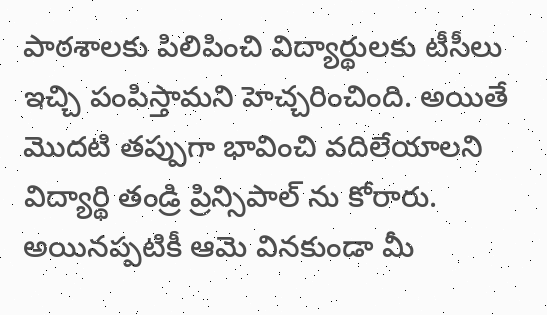పాఠశాలకు పిలిపించి విద్యార్థులకు టీసీలు ఇచ్చి పంపిస్తామని హెచ్చరించింది. అయితే మొదటి తప్పుగా భావించి వదిలేయాలని విద్యార్థి తండ్రి ప్రిన్సిపాల్ ను కోరారు. అయినప్పటికీ ఆమె వినకుండా మీ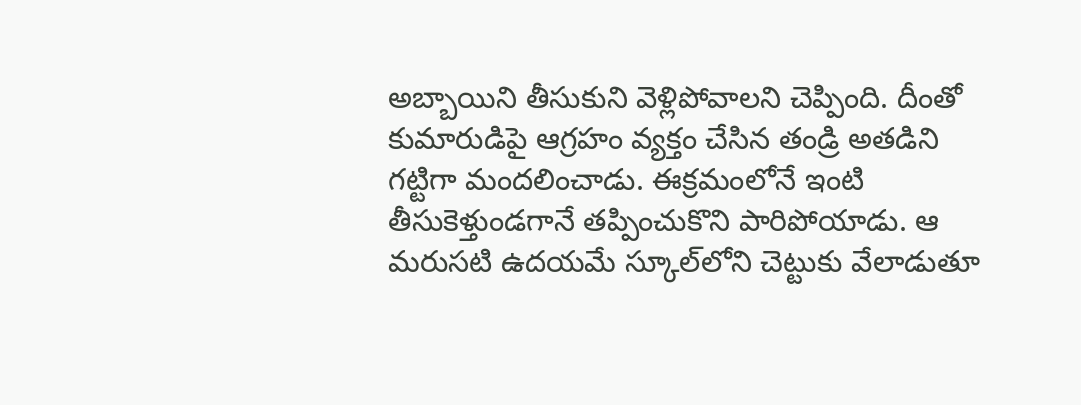అబ్బాయిని తీసుకుని వెళ్లిపోవాలని చెప్పింది. దీంతో కుమారుడిపై ఆగ్రహం వ్యక్తం చేసిన తండ్రి అతడిని గట్టిగా మందలించాడు. ఈక్రమంలోనే ఇంటి తీసుకెళ్తుండగానే తప్పించుకొని పారిపోయాడు. ఆ మరుసటి ఉదయమే స్కూల్‌లోని చెట్టుకు వేలాడుతూ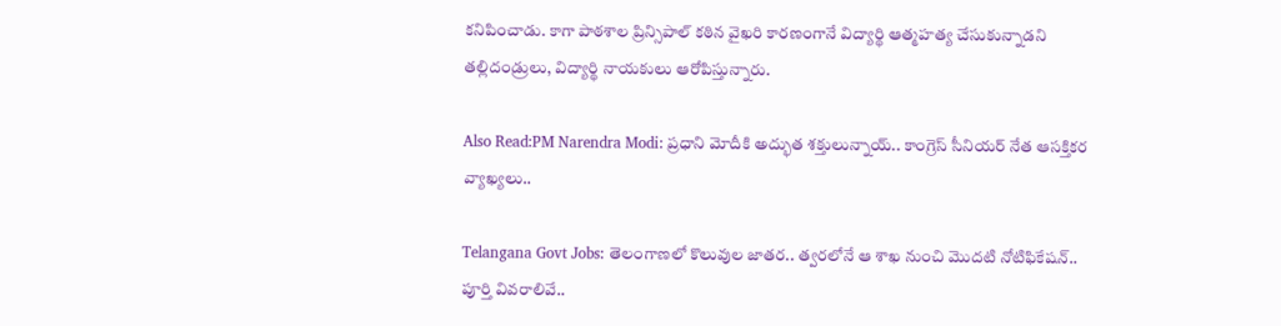కనిపించాడు. కాగా పాఠశాల ప్రిన్సిపాల్ కఠిన వైఖరి కారణంగానే విద్యార్థి ఆత్మహత్య చేసుకున్నాడని తల్లిదండ్రులు, విద్యార్థి నాయకులు ఆరోపిస్తున్నారు.

Also Read:PM Narendra Modi: ప్రధాని మోదీకి అద్భుత శక్తులున్నాయ్.. కాంగ్రెస్ సీనియర్ నేత ఆసక్తికర వ్యాఖ్యలు..

Telangana Govt Jobs: తెలంగాణలో కొలువుల జాతర.. త్వరలోనే ఆ శాఖ నుంచి మొదటి నోటిఫికేషన్‌.. పూర్తి వివరాలివే..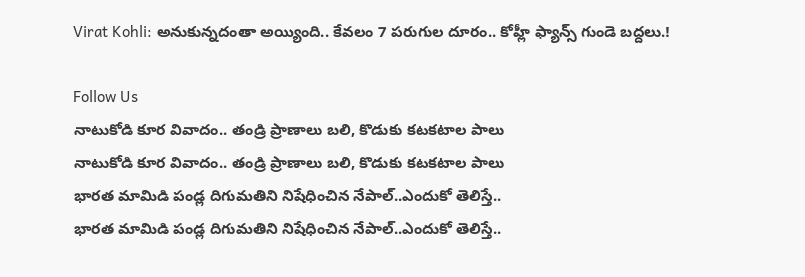Virat Kohli: అనుకున్నదంతా అయ్యింది.. కేవలం 7 పరుగుల దూరం.. కోహ్లీ ఫ్యాన్స్ గుండె బద్దలు.!

Follow Us
నాటుకోడి కూర వివాదం.. తండ్రి ప్రాణాలు బలి, కొడుకు కటకటాల పాలు
నాటుకోడి కూర వివాదం.. తండ్రి ప్రాణాలు బలి, కొడుకు కటకటాల పాలు
భారత మామిడి పండ్ల దిగుమతిని నిషేధించిన నేపాల్‌..ఎందుకో తెలిస్తే..
భారత మామిడి పండ్ల దిగుమతిని నిషేధించిన నేపాల్‌..ఎందుకో తెలిస్తే..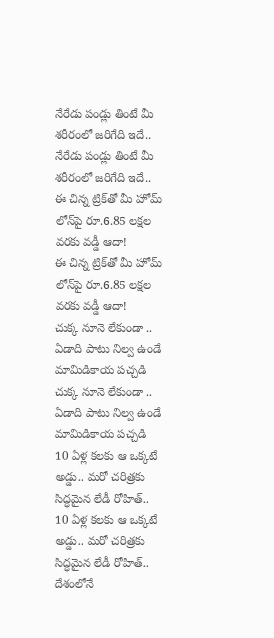నేరేడు పండ్లు తింటే మీ శరీరంలో జరిగేది ఇదే..
నేరేడు పండ్లు తింటే మీ శరీరంలో జరిగేది ఇదే..
ఈ చిన్న ట్రిక్‌తో మీ హోమ్‌ లోన్‌పై రూ.6.85 లక్షల వరకు వడ్డీ ఆదా!
ఈ చిన్న ట్రిక్‌తో మీ హోమ్‌ లోన్‌పై రూ.6.85 లక్షల వరకు వడ్డీ ఆదా!
చుక్క నూనె లేకుండా .. ఏడాది పాటు నిల్వ ఉండే మామిడికాయ పచ్చడి
చుక్క నూనె లేకుండా .. ఏడాది పాటు నిల్వ ఉండే మామిడికాయ పచ్చడి
10 ఏళ్ల కలకు ఆ ఒక్కటే అడ్డు.. మరో చరిత్రకు సిద్ధమైన లేడీ రోహిత్..
10 ఏళ్ల కలకు ఆ ఒక్కటే అడ్డు.. మరో చరిత్రకు సిద్ధమైన లేడీ రోహిత్..
దేశంలోనే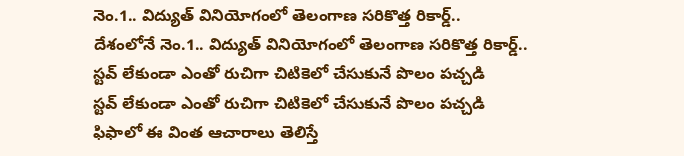నెం.1.. విద్యుత్ వినియోగంలో తెలంగాణ సరికొత్త రికార్డ్..
దేశంలోనే నెం.1.. విద్యుత్ వినియోగంలో తెలంగాణ సరికొత్త రికార్డ్..
స్టవ్ లేకుండా ఎంతో రుచిగా చిటికెలో చేసుకునే పొలం పచ్చడి
స్టవ్ లేకుండా ఎంతో రుచిగా చిటికెలో చేసుకునే పొలం పచ్చడి
ఫిఫాలో ఈ వింత ఆచారాలు తెలిస్తే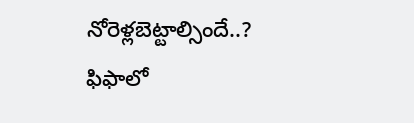నోరెళ్లబెట్టాల్సిందే..?
ఫిఫాలో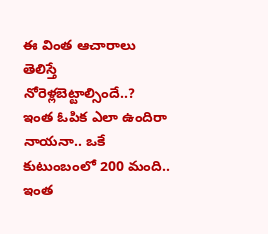ఈ వింత ఆచారాలు తెలిస్తే నోరెళ్లబెట్టాల్సిందే..?
ఇంత ఓపిక ఎలా ఉందిరా నాయనా.. ఒకే కుటుంబంలో 200 మంది..
ఇంత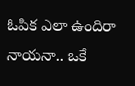ఓపిక ఎలా ఉందిరా నాయనా.. ఒకే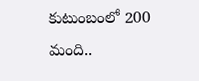కుటుంబంలో 200 మంది..